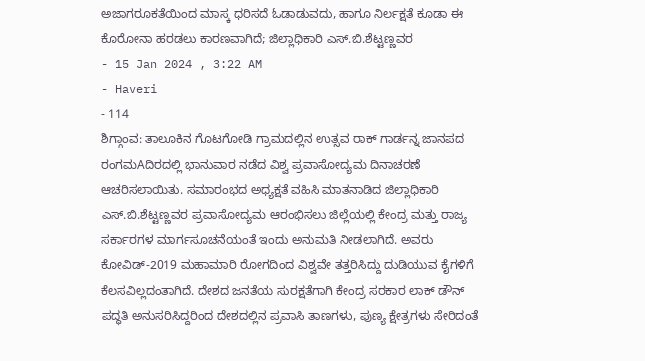ಅಜಾಗರೂಕತೆಯಿಂದ ಮಾಸ್ಕ ಧರಿಸದೆ ಓಡಾಡುವದು, ಹಾಗೂ ನಿರ್ಲಕ್ಷತೆ ಕೂಡಾ ಈ ಕೊರೋನಾ ಹರಡಲು ಕಾರಣವಾಗಿದೆ; ಜಿಲ್ಲಾಧಿಕಾರಿ ಎಸ್.ಬಿ.ಶೆಟ್ಟಣ್ಣವರ
- 15 Jan 2024 , 3:22 AM
- Haveri
- 114
ಶಿಗ್ಗಾಂವ: ತಾಲೂಕಿನ ಗೊಟಗೋಡಿ ಗ್ರಾಮದಲ್ಲಿನ ಉತ್ಸವ ರಾಕ್ ಗಾರ್ಡನ್ನ ಜಾನಪದ ರಂಗಮAದಿರದಲ್ಲಿ ಭಾನುವಾರ ನಡೆದ ವಿಶ್ವ ಪ್ರವಾಸೋದ್ಯಮ ದಿನಾಚರಣೆ ಆಚರಿಸಲಾಯಿತು. ಸಮಾರಂಭದ ಅಧ್ಯಕ್ಷತೆ ವಹಿಸಿ ಮಾತನಾಡಿದ ಜಿಲ್ಲಾಧಿಕಾರಿ ಎಸ್.ಬಿ.ಶೆಟ್ಟಣ್ಣವರ ಪ್ರವಾಸೋದ್ಯಮ ಆರಂಭಿಸಲು ಜಿಲ್ಲೆಯಲ್ಲಿ ಕೇಂದ್ರ ಮತ್ತು ರಾಜ್ಯ ಸರ್ಕಾರಗಳ ಮಾರ್ಗಸೂಚನೆಯಂತೆ ಇಂದು ಅನುಮತಿ ನೀಡಲಾಗಿದೆ. ಅವರು ಕೋವಿಡ್-2019 ಮಹಾಮಾರಿ ರೋಗದಿಂದ ವಿಶ್ವವೇ ತತ್ತರಿಸಿದ್ದು ದುಡಿಯುವ ಕೈಗಳಿಗೆ ಕೆಲಸವಿಲ್ಲದಂತಾಗಿದೆ. ದೇಶದ ಜನತೆಯ ಸುರಕ್ಷತೆಗಾಗಿ ಕೇಂದ್ರ ಸರಕಾರ ಲಾಕ್ ಡೌನ್ ಪದ್ಧತಿ ಅನುಸರಿಸಿದ್ದರಿಂದ ದೇಶದಲ್ಲಿನ ಪ್ರವಾಸಿ ತಾಣಗಳು, ಪುಣ್ಯ ಕ್ಷೇತ್ರಗಳು ಸೇರಿದಂತೆ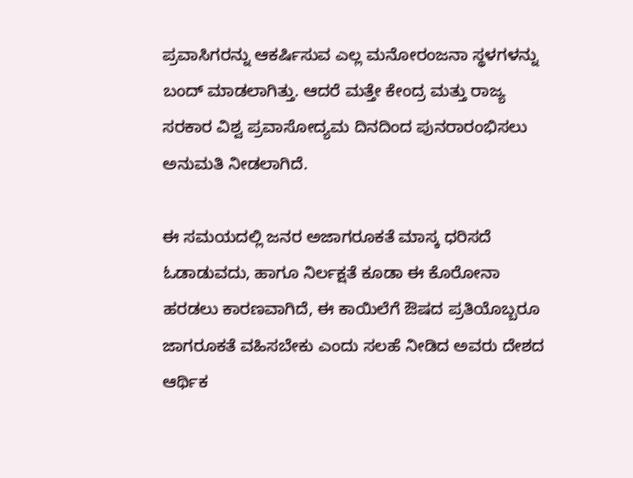ಪ್ರವಾಸಿಗರನ್ನು ಆಕರ್ಷಿಸುವ ಎಲ್ಲ ಮನೋರಂಜನಾ ಸ್ಥಳಗಳನ್ನು ಬಂದ್ ಮಾಡಲಾಗಿತ್ತು. ಆದರೆ ಮತ್ತೇ ಕೇಂದ್ರ ಮತ್ತು ರಾಜ್ಯ ಸರಕಾರ ವಿಶ್ವ ಪ್ರವಾಸೋದ್ಯಮ ದಿನದಿಂದ ಪುನರಾರಂಭಿಸಲು ಅನುಮತಿ ನೀಡಲಾಗಿದೆ.

ಈ ಸಮಯದಲ್ಲಿ ಜನರ ಅಜಾಗರೂಕತೆ ಮಾಸ್ಕ ಧರಿಸದೆ ಓಡಾಡುವದು, ಹಾಗೂ ನಿರ್ಲಕ್ಷತೆ ಕೂಡಾ ಈ ಕೊರೋನಾ ಹರಡಲು ಕಾರಣವಾಗಿದೆ, ಈ ಕಾಯಿಲೆಗೆ ಔಷದ ಪ್ರತಿಯೊಬ್ಬರೂ ಜಾಗರೂಕತೆ ವಹಿಸಬೇಕು ಎಂದು ಸಲಹೆ ನೀಡಿದ ಅವರು ದೇಶದ ಆರ್ಥಿಕ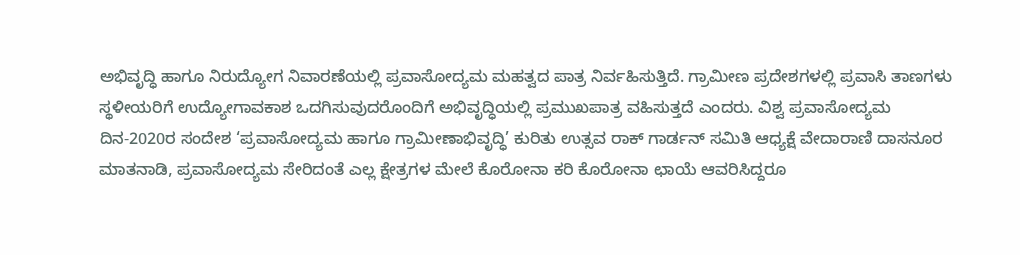ಅಭಿವೃದ್ಧಿ ಹಾಗೂ ನಿರುದ್ಯೋಗ ನಿವಾರಣೆಯಲ್ಲಿ ಪ್ರವಾಸೋದ್ಯಮ ಮಹತ್ವದ ಪಾತ್ರ ನಿರ್ವಹಿಸುತ್ತಿದೆ. ಗ್ರಾಮೀಣ ಪ್ರದೇಶಗಳಲ್ಲಿ ಪ್ರವಾಸಿ ತಾಣಗಳು ಸ್ಥಳೀಯರಿಗೆ ಉದ್ಯೋಗಾವಕಾಶ ಒದಗಿಸುವುದರೊಂದಿಗೆ ಅಭಿವೃದ್ಧಿಯಲ್ಲಿ ಪ್ರಮುಖಪಾತ್ರ ವಹಿಸುತ್ತದೆ ಎಂದರು. ವಿಶ್ವ ಪ್ರವಾಸೋದ್ಯಮ ದಿನ-2020ರ ಸಂದೇಶ ‘ಪ್ರವಾಸೋದ್ಯಮ ಹಾಗೂ ಗ್ರಾಮೀಣಾಭಿವೃದ್ಧಿ’ ಕುರಿತು ಉತ್ಸವ ರಾಕ್ ಗಾರ್ಡನ್ ಸಮಿತಿ ಆಧ್ಯಕ್ಷೆ ವೇದಾರಾಣಿ ದಾಸನೂರ ಮಾತನಾಡಿ, ಪ್ರವಾಸೋದ್ಯಮ ಸೇರಿದಂತೆ ಎಲ್ಲ ಕ್ಷೇತ್ರಗಳ ಮೇಲೆ ಕೊರೋನಾ ಕರಿ ಕೊರೋನಾ ಛಾಯೆ ಆವರಿಸಿದ್ದರೂ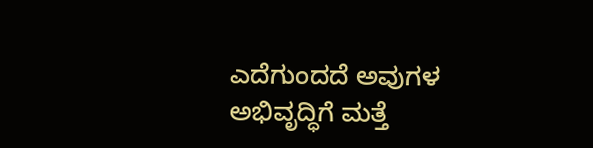ಎದೆಗುಂದದೆ ಅವುಗಳ ಅಭಿವೃದ್ಧಿಗೆ ಮತ್ತೆ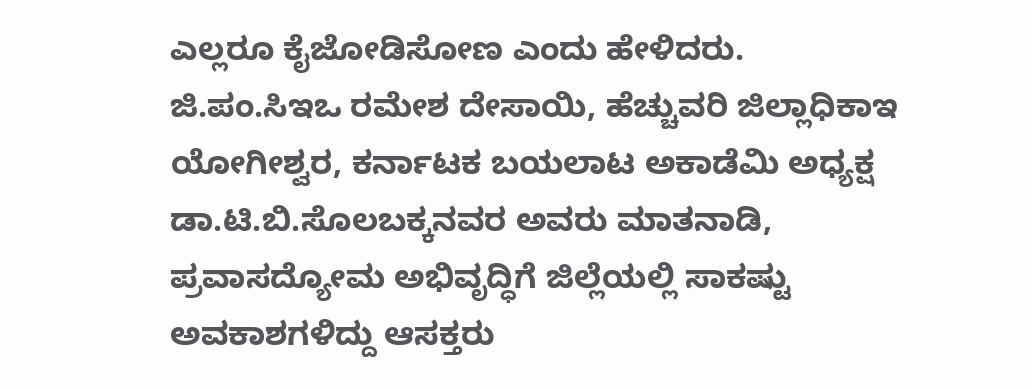ಎಲ್ಲರೂ ಕೈಜೋಡಿಸೋಣ ಎಂದು ಹೇಳಿದರು. ಜಿ.ಪಂ.ಸಿಇಒ ರಮೇಶ ದೇಸಾಯಿ, ಹೆಚ್ಚುವರಿ ಜಿಲ್ಲಾಧಿಕಾಇ ಯೋಗೀಶ್ವರ, ಕರ್ನಾಟಕ ಬಯಲಾಟ ಅಕಾಡೆಮಿ ಅಧ್ಯಕ್ಷ ಡಾ.ಟಿ.ಬಿ.ಸೊಲಬಕ್ಕನವರ ಅವರು ಮಾತನಾಡಿ, ಪ್ರವಾಸದ್ಯೋಮ ಅಭಿವೃದ್ಧಿಗೆ ಜಿಲ್ಲೆಯಲ್ಲಿ ಸಾಕಷ್ಟು ಅವಕಾಶಗಳಿದ್ದು ಆಸಕ್ತರು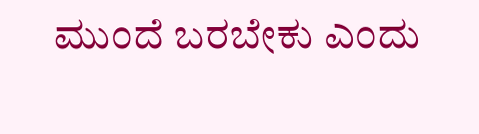ಮುಂದೆ ಬರಬೇಕು ಎಂದು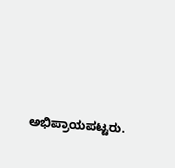ಅಭಿಪ್ರಾಯಪಟ್ಟರು.